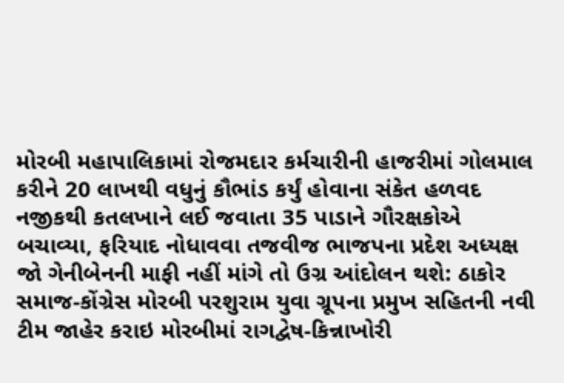મોરબી મહાપાલિકામાં રોજમદાર કર્મચારીની હાજરીમાં ગોલમાલ કરીને 20 લાખથી વધુનું કૌભાંડ કર્યું હોવાના સંકેત હળવદ નજીકથી કતલખાને લઈ જવાતા 35 પાડાને ગૌરક્ષકોએ બચાવ્યા, ફરિયાદ નોધાવવા તજવીજ ભાજપના પ્રદેશ અધ્યક્ષ જો ગેનીબેનની માફી નહીં માંગે તો ઉગ્ર આંદોલન થશે: ઠાકોર સમાજ-કોંગ્રેસ મોરબી પરશુરામ યુવા ગ્રૂપના પ્રમુખ સહિતની નવી ટીમ જાહેર કરાઇ મોરબીમાં રાગદ્વેષ-કિન્નાખોરી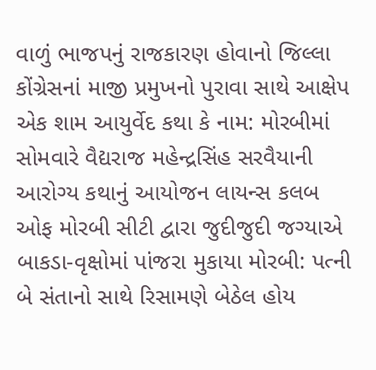વાળું ભાજપનું રાજકારણ હોવાનો જિલ્લા કોંગ્રેસનાં માજી પ્રમુખનો પુરાવા સાથે આક્ષેપ એક શામ આયુર્વેદ કથા કે નામ: મોરબીમાં સોમવારે વૈદ્યરાજ મહેન્દ્રસિંહ સરવૈયાની આરોગ્ય કથાનું આયોજન લાયન્સ કલબ ઓફ મોરબી સીટી દ્વારા જુદીજુદી જગ્યાએ બાકડા-વૃક્ષોમાં પાંજરા મુકાયા મોરબી: પત્ની બે સંતાનો સાથે રિસામણે બેઠેલ હોય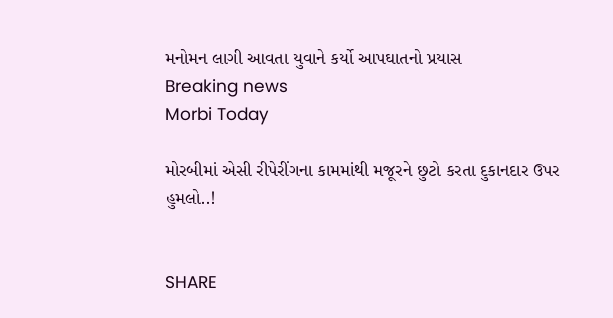મનોમન લાગી આવતા યુવાને કર્યો આપઘાતનો પ્રયાસ
Breaking news
Morbi Today

મોરબીમાં એસી રીપેરીંગના કામમાંથી મજૂરને છુટો કરતા દુકાનદાર ઉપર હુમલો..!


SHARE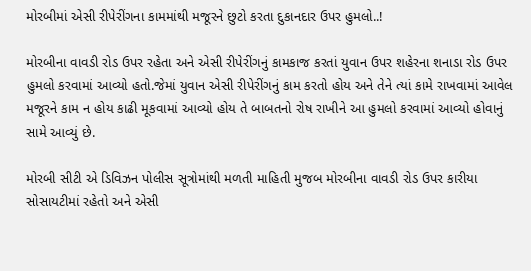મોરબીમાં એસી રીપેરીંગના કામમાંથી મજૂરને છુટો કરતા દુકાનદાર ઉપર હુમલો..!

મોરબીના વાવડી રોડ ઉપર રહેતા અને એસી રીપેરીંગનું કામકાજ કરતાં યુવાન ઉપર શહેરના શનાડા રોડ ઉપર હુમલો કરવામાં આવ્યો હતો.જેમાં યુવાન એસી રીપેરીંગનું કામ કરતો હોય અને તેને ત્યાં કામે રાખવામાં આવેલ મજૂરને કામ ન હોય કાઢી મૂકવામાં આવ્યો હોય તે બાબતનો રોષ રાખીને આ હુમલો કરવામાં આવ્યો હોવાનું સામે આવ્યું છે.

મોરબી સીટી એ ડિવિઝન પોલીસ સૂત્રોમાંથી મળતી માહિતી મુજબ મોરબીના વાવડી રોડ ઉપર કારીયા સોસાયટીમાં રહેતો અને એસી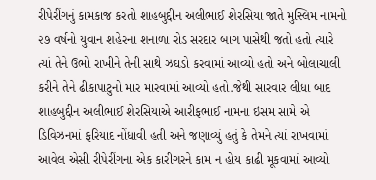રીપેરીંગનું કામકાજ કરતો શાહબુદ્દીન અલીભાઈ શેરસિયા જાતે મુસ્લિમ નામનો ૨૭ વર્ષનો યુવાન શહેરના શનાળા રોડ સરદાર બાગ પાસેથી જતો હતો ત્યારે ત્યાં તેને ઉભો રાખીને તેની સાથે ઝઘડો કરવામાં આવ્યો હતો અને બોલાચાલી કરીને તેને ઢીકાપાટુનો માર મારવામાં આવ્યો હતો.જેથી સારવાર લીધા બાદ શાહબુદ્દીન અલીભાઈ શેરસિયાએ આરીફભાઈ નામના ઇસમ સામે એ ડિવિઝનમાં ફરિયાદ નોંધાવી હતી અને જણાવ્યું હતું કે તેમને ત્યાં રાખવામાં આવેલ એસી રીપેરીંગના એક કારીગરને કામ ન હોય કાઢી મૂકવામાં આવ્યો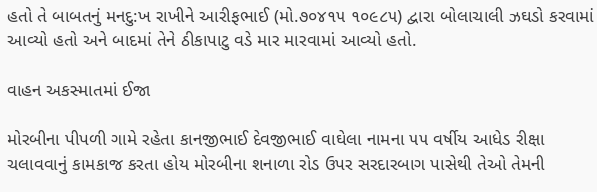હતો તે બાબતનું મનદુ:ખ રાખીને આરીફભાઈ (મો.૭૦૪૧૫ ૧૦૯૮૫) દ્વારા બોલાચાલી ઝઘડો કરવામાં આવ્યો હતો અને બાદમાં તેને ઠીકાપાટુ વડે માર મારવામાં આવ્યો હતો.

વાહન અકસ્માતમાં ઈજા

મોરબીના પીપળી ગામે રહેતા કાનજીભાઈ દેવજીભાઈ વાઘેલા નામના ૫૫ વર્ષીય આધેડ રીક્ષા ચલાવવાનું કામકાજ કરતા હોય મોરબીના શનાળા રોડ ઉપર સરદારબાગ પાસેથી તેઓ તેમની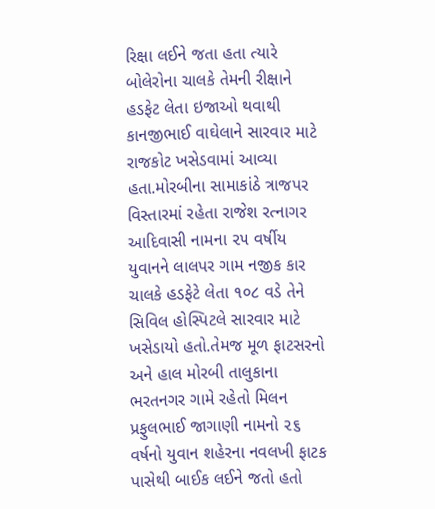રિક્ષા લઈને જતા હતા ત્યારે બોલેરોના ચાલકે તેમની રીક્ષાને હડફેટ લેતા ઇજાઓ થવાથી કાનજીભાઈ વાઘેલાને સારવાર માટે રાજકોટ ખસેડવામાં આવ્યા હતા.મોરબીના સામાકાંઠે ત્રાજપર વિસ્તારમાં રહેતા રાજેશ રત્નાગર આદિવાસી નામના ૨૫ વર્ષીય યુવાનને લાલપર ગામ નજીક કાર ચાલકે હડફેટે લેતા ૧૦૮ વડે તેને સિવિલ હોસ્પિટલે સારવાર માટે ખસેડાયો હતો.તેમજ મૂળ ફાટસરનો અને હાલ મોરબી તાલુકાના ભરતનગર ગામે રહેતો મિલન પ્રફુલભાઈ જાગાણી નામનો ૨૬ વર્ષનો યુવાન શહેરના નવલખી ફાટક પાસેથી બાઈક લઈને જતો હતો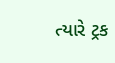ત્યારે ટ્રક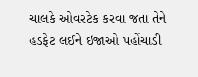ચાલકે ઓવરટેક કરવા જતા તેને હડફેટ લઈને ઇજાઓ પહોંચાડી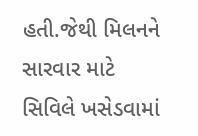હતી.જેથી મિલનને સારવાર માટે સિવિલે ખસેડવામાં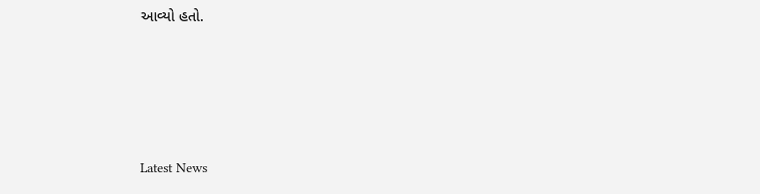આવ્યો હતો.






Latest News